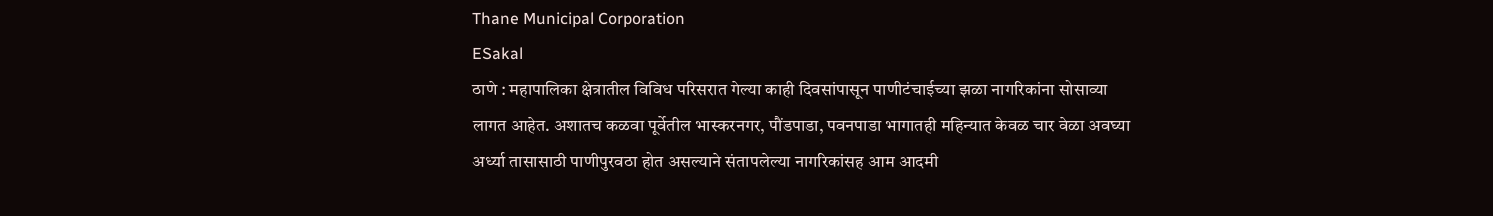Thane Municipal Corporation
ESakal
ठाणे : महापालिका क्षेत्रातील विविध परिसरात गेल्या काही दिवसांपासून पाणीटंचाईच्या झळा नागरिकांना सोसाव्या लागत आहेत. अशातच कळवा पूर्वेतील भास्करनगर, पौंडपाडा, पवनपाडा भागातही महिन्यात केवळ चार वेळा अवघ्या अर्ध्या तासासाठी पाणीपुरवठा होत असल्याने संतापलेल्या नागरिकांसह आम आदमी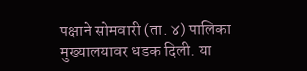पक्षाने सोमवारी (ता. ४) पालिका मुख्यालयावर धडक दिली. या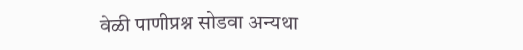वेळी पाणीप्रश्न सोडवा अन्यथा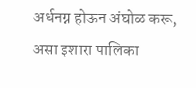अर्धनग्न होऊन अंघोळ करू, असा इशारा पालिका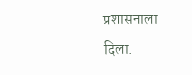प्रशासनाला दिला.